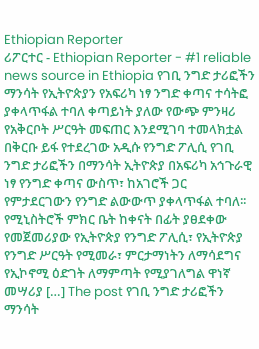Ethiopian Reporter
ሪፖርተር - Ethiopian Reporter - #1 reliable news source in Ethiopia የገቢ ንግድ ታሪፎችን ማንሳት የኢትዮጵያን የአፍሪካ ነፃ ንግድ ቀጣና ተሳትፎ ያቀላጥፋል ተባለ ቀጣይነት ያለው የውጭ ምንዛሪ የአቅርቦት ሥርዓት መፍጠር እንደሚገባ ተመላክቷል በቅርቡ ይፋ የተደረገው አዲሱ የንግድ ፖሊሲ የገቢ ንግድ ታሪፎችን በማንሳት ኢትዮጵያ በአፍሪካ አኅጉራዊ ነፃ የንግድ ቀጣና ውስጥ፣ ከአገሮች ጋር የምታደርገውን የንግድ ልውውጥ ያቀላጥፋል ተባለ፡፡ የሚኒስትሮች ምክር ቤት ከቀናት በፊት ያፀደቀው የመጀመሪያው የኢትዮጵያ የንግድ ፖሊሲ፣ የኢትዮጵያ የንግድ ሥርዓት የሚመራ፣ ምርታማነትን ለማሳደግና የኢኮኖሚ ዕድገት ለማምጣት የሚያገለግል ዋነኛ መሣሪያ […] The post የገቢ ንግድ ታሪፎችን ማንሳት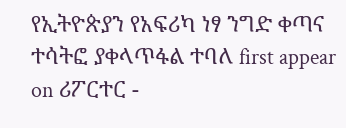የኢትዮጵያን የአፍሪካ ነፃ ንግድ ቀጣና ተሳትፎ ያቀላጥፋል ተባለ first appear on ሪፖርተር -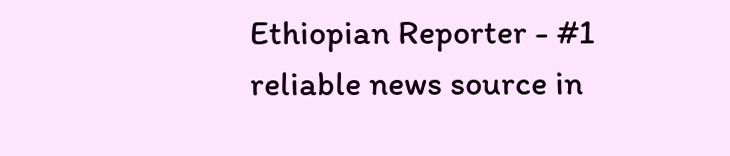Ethiopian Reporter - #1 reliable news source in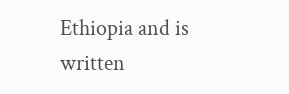Ethiopia and is written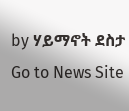by ሃይማኖት ደስታ
Go to News Site